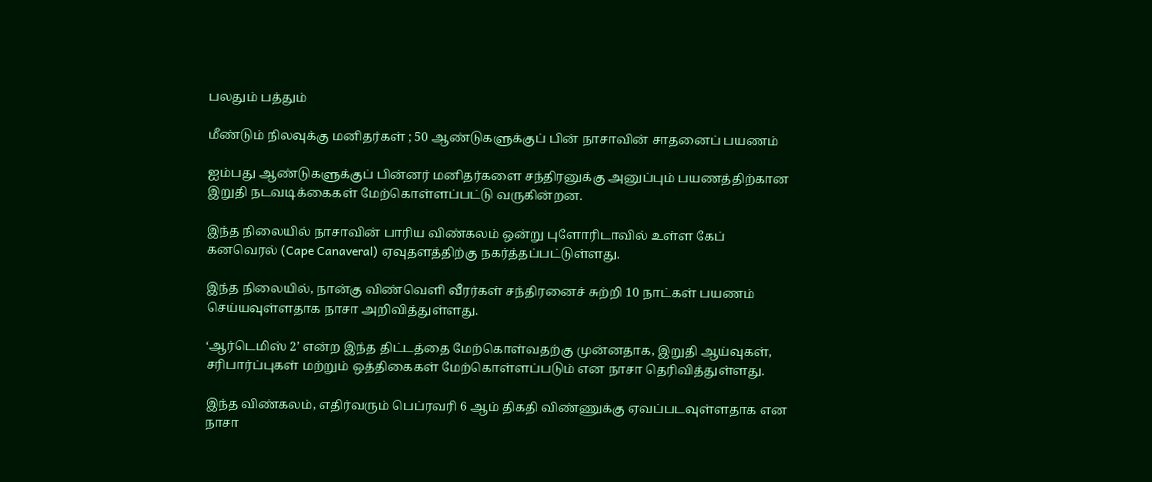பலதும் பத்தும்

மீண்டும் நிலவுக்கு மனிதர்கள் ; 50 ஆண்டுகளுக்குப் பின் நாசாவின் சாதனைப் பயணம்

ஐம்பது ஆண்டுகளுக்குப் பின்னர் மனிதர்களை சந்திரனுக்கு அனுப்பும் பயணத்திற்கான இறுதி நடவடிக்கைகள் மேற்கொள்ளப்பட்டு வருகின்றன.

இந்த நிலையில் நாசாவின் பாரிய விண்கலம் ஒன்று புளோரிடாவில் உள்ள கேப் கனவெரல் (Cape Canaveral) ஏவுதளத்திற்கு நகர்த்தப்பட்டுள்ளது.

இந்த நிலையில், நான்கு விண்வெளி வீரர்கள் சந்திரனைச் சுற்றி 10 நாட்கள் பயணம் செய்யவுள்ளதாக நாசா அறிவித்துள்ளது.

‘ஆர்டெமிஸ் 2’ என்ற இந்த திட்டத்தை மேற்கொள்வதற்கு முன்னதாக, இறுதி ஆய்வுகள், சரிபார்ப்புகள் மற்றும் ஒத்திகைகள் மேற்கொள்ளப்படும் என நாசா தெரிவித்துள்ளது.

இந்த விண்கலம், எதிர்வரும் பெப்ரவரி 6 ஆம் திகதி விண்ணுக்கு ஏவப்படவுள்ளதாக என நாசா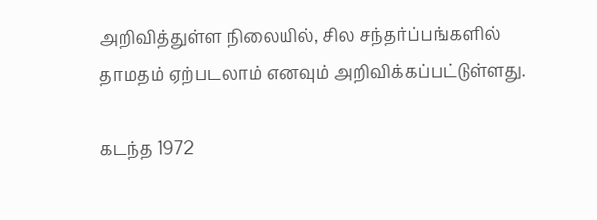அறிவித்துள்ள நிலையில், சில சந்தர்ப்பங்களில் தாமதம் ஏற்படலாம் எனவும் அறிவிக்கப்பட்டுள்ளது.

கடந்த 1972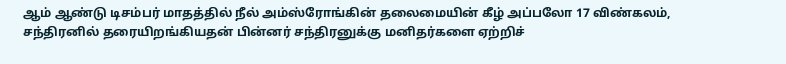ஆம் ஆண்டு டிசம்பர் மாதத்தில் நீல் அம்ஸ்ரோங்கின் தலைமையின் கீழ் அப்பலோ 17 விண்கலம், சந்திரனில் தரையிறங்கியதன் பின்னர் சந்திரனுக்கு மனிதர்களை ஏற்றிச்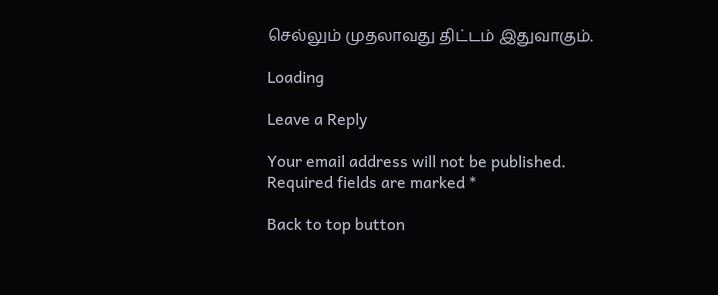செல்லும் முதலாவது திட்டம் இதுவாகும்.

Loading

Leave a Reply

Your email address will not be published. Required fields are marked *

Back to top button